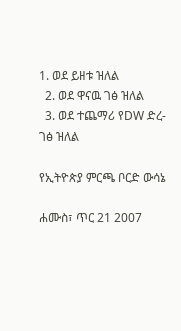1. ወደ ይዘቱ ዝለል
  2. ወደ ዋናዉ ገፅ ዝለል
  3. ወደ ተጨማሪ የDW ድረ-ገፅ ዝለል

የኢትዮጵያ ምርጫ ቦርድ ውሳኔ

ሐሙስ፣ ጥር 21 2007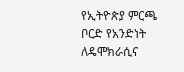የኢትዮጵያ ምርጫ ቦርድ የአንድነት ለዴሞክራሲና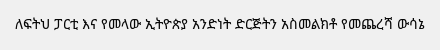ለፍትህ ፓርቲ እና የመላው ኢትዮጵያ አንድነት ድርጅትን አስመልክቶ የመጨረሻ ውሳኔ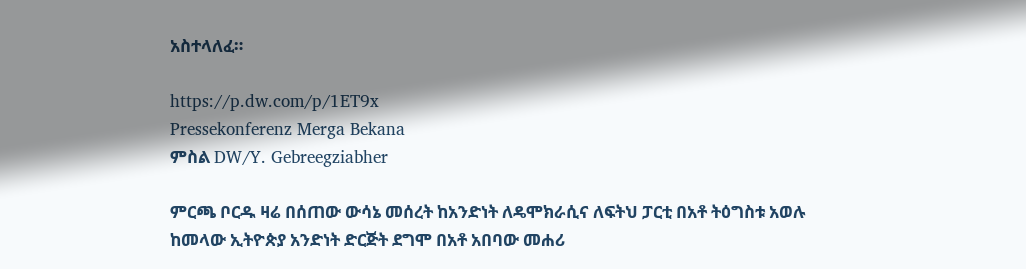አስተላለፈ።

https://p.dw.com/p/1ET9x
Pressekonferenz Merga Bekana
ምስል DW/Y. Gebreegziabher

ምርጫ ቦርዱ ዛሬ በሰጠው ውሳኔ መሰረት ከአንድነት ለዴሞክራሲና ለፍትህ ፓርቲ በአቶ ትዕግስቱ አወሉ ከመላው ኢትዮጵያ አንድነት ድርጅት ደግሞ በአቶ አበባው መሐሪ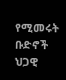የሚመሩት ቡድኖች ህጋዊ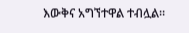እውቅና አግኘተዋል ተብሏል።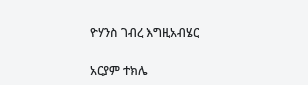ዮሃንስ ገብረ እግዚአብሄር

አርያም ተክሌ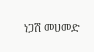ነጋሽ መሀመድ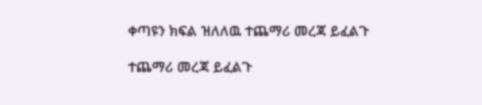ቀጣዩን ክፍል ዝለለዉ ተጨማሪ መረጃ ይፈልጉ

ተጨማሪ መረጃ ይፈልጉ